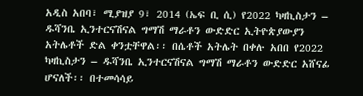አዲስ አበባ፣ ሚያዝያ 9፣ 2014 (ኤፍ ቢ ሲ) የ2022 ካዛኪስታን – ዱሻንቤ ኢንተርናሽናል ግማሽ ማራቶን ውድድር ኢትዮጵያውያን አትሌቶች ድል ቀንቷቸዋል፡፡ በሴቶች አትሌት በቀሉ አበበ የ2022 ካዛኪስታን – ዱሻንቤ ኢንተርናሽናል ግማሽ ማራቶን ውድድር አሸናፊ ሆናለች፡፡ በተመሳሳይ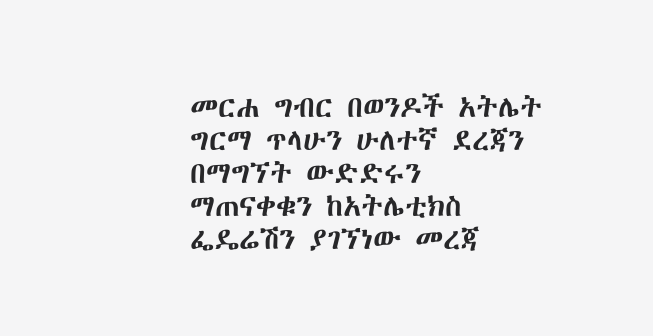መርሐ ግብር በወንዶች አትሌት ግርማ ጥላሁን ሁለተኛ ደረጃን በማግኘት ውድድሩን ማጠናቀቁን ከአትሌቲክስ ፌዴሬሽን ያገኘነው መረጃ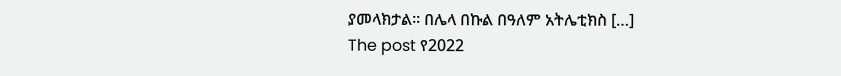ያመላክታል፡፡ በሌላ በኩል በዓለም አትሌቲክስ […]
The post የ2022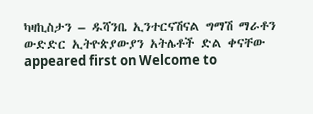ካዛኪስታን – ዱሻንቤ ኢንተርናሽናል ግማሽ ማራቶን ውድድር ኢትዮጵያውያን አትሌቶች ድል ቀናቸው appeared first on Welcome to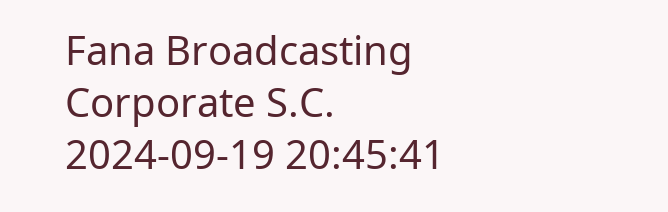Fana Broadcasting Corporate S.C.
2024-09-19 20:45:41